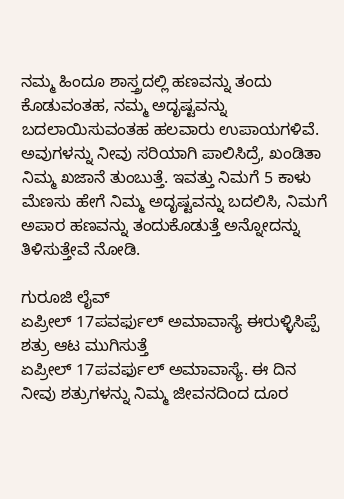ನಮ್ಮ ಹಿಂದೂ ಶಾಸ್ತ್ರದಲ್ಲಿ ಹಣವನ್ನು ತಂದು ಕೊಡುವಂತಹ, ನಮ್ಮ ಅದೃಷ್ಟವನ್ನು ಬದಲಾಯಿಸುವಂತಹ ಹಲವಾರು ಉಪಾಯಗಳಿವೆ. ಅವುಗಳನ್ನು ನೀವು ಸರಿಯಾಗಿ ಪಾಲಿಸಿದ್ರೆ, ಖಂಡಿತಾ ನಿಮ್ಮ ಖಜಾನೆ ತುಂಬುತ್ತೆ. ಇವತ್ತು ನಿಮಗೆ 5 ಕಾಳು ಮೆಣಸು ಹೇಗೆ ನಿಮ್ಮ ಅದೃಷ್ಟವನ್ನು ಬದಲಿಸಿ, ನಿಮಗೆ ಅಪಾರ ಹಣವನ್ನು ತಂದುಕೊಡುತ್ತೆ ಅನ್ನೋದನ್ನು ತಿಳಿಸುತ್ತೇವೆ ನೋಡಿ.

ಗುರೂಜಿ ಲೈವ್
ಏಪ್ರೀಲ್ 17ಪವರ್ಫುಲ್ ಅಮಾವಾಸ್ಯೆ ಈರುಳ್ಳಿಸಿಪ್ಪೆ ಶತ್ರು ಆಟ ಮುಗಿಸುತ್ತೆ
ಏಪ್ರೀಲ್ 17ಪವರ್ಫುಲ್ ಅಮಾವಾಸ್ಯೆ. ಈ ದಿನ ನೀವು ಶತ್ರುಗಳನ್ನು ನಿಮ್ಮ ಜೀವನದಿಂದ ದೂರ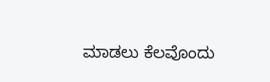ಮಾಡಲು ಕೆಲವೊಂದು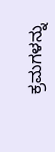ಕ್ರಮಗಳನ್ನು